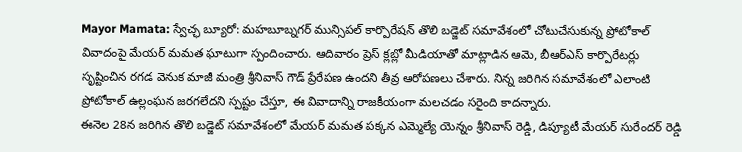Mayor Mamata: స్వేచ్ఛ బ్యూరో: మహబూబ్నగర్ మున్సిపల్ కార్పొరేషన్ తొలి బడ్జెట్ సమావేశంలో చోటుచేసుకున్న ప్రోటోకాల్ వివాదంపై మేయర్ మమత ఘాటుగా స్పందించారు. ఆదివారం ప్రెస్ క్లబ్లో మీడియాతో మాట్లాడిన ఆమె, బీఆర్ఎస్ కార్పొరేటర్లు సృష్టించిన రగడ వెనుక మాజీ మంత్రి శ్రీనివాస్ గౌడ్ ప్రేరేపణ ఉందని తీవ్ర ఆరోపణలు చేశారు. నిన్న జరిగిన సమావేశంలో ఎలాంటి ప్రోటోకాల్ ఉల్లంఘన జరగలేదని స్పష్టం చేస్తూ, ఈ వివాదాన్ని రాజకీయంగా మలచడం సరైంది కాదన్నారు.
ఈనెల 28న జరిగిన తొలి బడ్జెట్ సమావేశంలో మేయర్ మమత పక్కన ఎమ్మెల్యే యెన్నం శ్రీనివాస్ రెడ్డి, డిప్యూటీ మేయర్ సురేందర్ రెడ్డి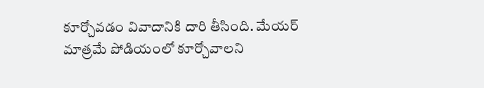కూర్చోవడం వివాదానికి దారి తీసింది. మేయర్ మాత్రమే పోడియంలో కూర్చోవాలని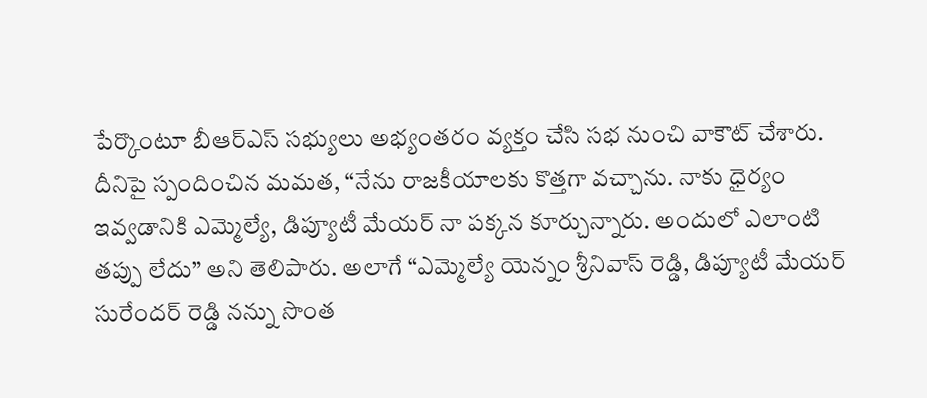పేర్కొంటూ బీఆర్ఎస్ సభ్యులు అభ్యంతరం వ్యక్తం చేసి సభ నుంచి వాకౌట్ చేశారు. దీనిపై స్పందించిన మమత, “నేను రాజకీయాలకు కొత్తగా వచ్చాను. నాకు ధైర్యం ఇవ్వడానికి ఎమ్మెల్యే, డిప్యూటీ మేయర్ నా పక్కన కూర్చున్నారు. అందులో ఎలాంటి తప్పు లేదు” అని తెలిపారు. అలాగే “ఎమ్మెల్యే యెన్నం శ్రీనివాస్ రెడ్డి, డిప్యూటీ మేయర్ సురేందర్ రెడ్డి నన్ను సొంత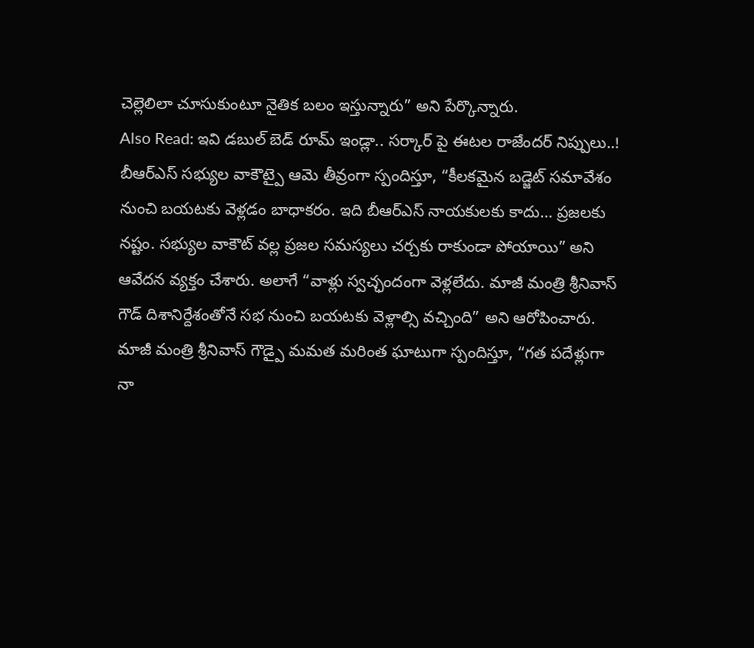చెల్లెలిలా చూసుకుంటూ నైతిక బలం ఇస్తున్నారు” అని పేర్కొన్నారు.
Also Read: ఇవి డబుల్ బెడ్ రూమ్ ఇండ్లా.. సర్కార్ పై ఈటల రాజేందర్ నిప్పులు..!
బీఆర్ఎస్ సభ్యుల వాకౌట్పై ఆమె తీవ్రంగా స్పందిస్తూ, “కీలకమైన బడ్జెట్ సమావేశం నుంచి బయటకు వెళ్లడం బాధాకరం. ఇది బీఆర్ఎస్ నాయకులకు కాదు… ప్రజలకు నష్టం. సభ్యుల వాకౌట్ వల్ల ప్రజల సమస్యలు చర్చకు రాకుండా పోయాయి” అని ఆవేదన వ్యక్తం చేశారు. అలాగే “వాళ్లు స్వచ్ఛందంగా వెళ్లలేదు. మాజీ మంత్రి శ్రీనివాస్ గౌడ్ దిశానిర్దేశంతోనే సభ నుంచి బయటకు వెళ్లాల్సి వచ్చింది” అని ఆరోపించారు. మాజీ మంత్రి శ్రీనివాస్ గౌడ్పై మమత మరింత ఘాటుగా స్పందిస్తూ, “గత పదేళ్లుగా నా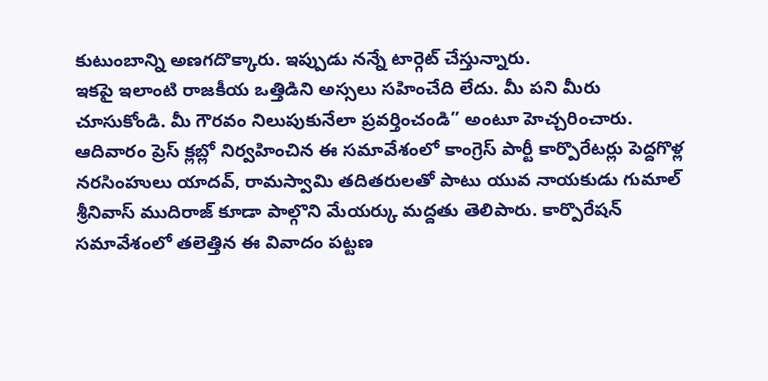కుటుంబాన్ని అణగదొక్కారు. ఇప్పుడు నన్నే టార్గెట్ చేస్తున్నారు.
ఇకపై ఇలాంటి రాజకీయ ఒత్తిడిని అస్సలు సహించేది లేదు. మీ పని మీరు చూసుకోండి. మీ గౌరవం నిలుపుకునేలా ప్రవర్తించండి” అంటూ హెచ్చరించారు.
ఆదివారం ప్రెస్ క్లబ్లో నిర్వహించిన ఈ సమావేశంలో కాంగ్రెస్ పార్టీ కార్పొరేటర్లు పెద్దగొళ్ల నరసింహులు యాదవ్, రామస్వామి తదితరులతో పాటు యువ నాయకుడు గుమాల్ శ్రీనివాస్ ముదిరాజ్ కూడా పాల్గొని మేయర్కు మద్దతు తెలిపారు. కార్పొరేషన్ సమావేశంలో తలెత్తిన ఈ వివాదం పట్టణ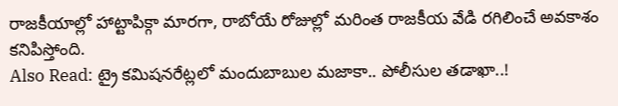రాజకీయాల్లో హాట్టాపిక్గా మారగా, రాబోయే రోజుల్లో మరింత రాజకీయ వేడి రగిలించే అవకాశం కనిపిస్తోంది.
Also Read: ట్రై కమిషనరేట్లలో మందుబాబుల మజాకా.. పోలీసుల తడాఖా..!